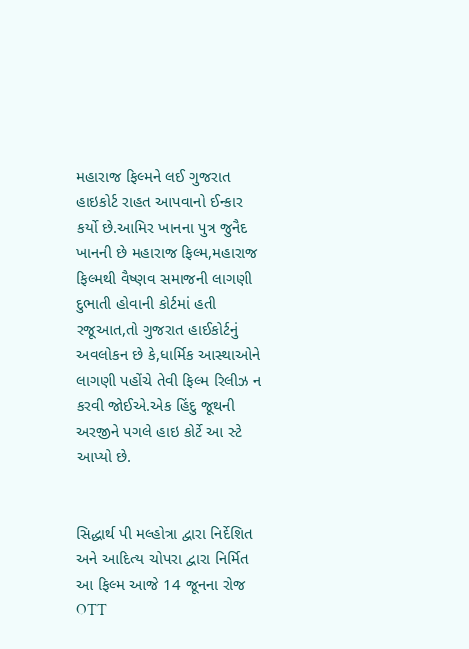મહારાજ ફિલ્મને લઈ ગુજરાત હાઇકોર્ટ રાહત આપવાનો ઈન્કાર કર્યો છે.આમિર ખાનના પુત્ર જુનૈદ ખાનની છે મહારાજ ફિલ્મ,મહારાજ ફિલ્મથી વૈષ્ણવ સમાજની લાગણી દુભાતી હોવાની કોર્ટમાં હતી રજૂઆત,તો ગુજરાત હાઈકોર્ટનું અવલોકન છે કે,ધાર્મિક આસ્થાઓને લાગણી પહોંચે તેવી ફિલ્મ રિલીઝ ન કરવી જોઈએ.એક હિંદુ જૂથની અરજીને પગલે હાઇ કોર્ટે આ સ્ટે આપ્યો છે.


સિદ્ધાર્થ પી મલ્હોત્રા દ્વારા નિર્દેશિત અને આદિત્ય ચોપરા દ્વારા નિર્મિત આ ફિલ્મ આજે 14 જૂનના રોજ OTT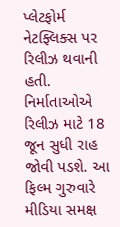પ્લેટફોર્મ નેટફ્લિક્સ પર રિલીઝ થવાની હતી. નિર્માતાઓએ રિલીઝ માટે 18 જૂન સુધી રાહ જોવી પડશે. આ ફિલ્મ ગુરુવારે મીડિયા સમક્ષ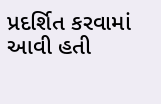પ્રદર્શિત કરવામાં આવી હતી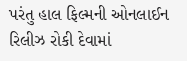પરંતુ હાલ ફિલ્મની ઓનલાઈન રિલીઝ રોકી દેવામાં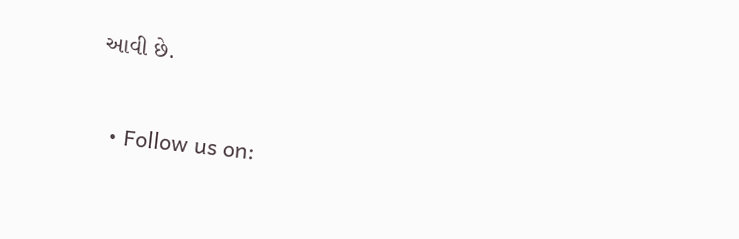આવી છે.


  • Follow us on: